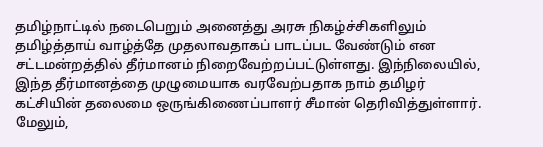தமிழ்நாட்டில் நடைபெறும் அனைத்து அரசு நிகழ்ச்சிகளிலும் தமிழ்த்தாய் வாழ்த்தே முதலாவதாகப் பாடப்பட வேண்டும் என சட்டமன்றத்தில் தீர்மானம் நிறைவேற்றப்பட்டுள்ளது. இந்நிலையில், இந்த தீர்மானத்தை முழுமையாக வரவேற்பதாக நாம் தமிழர் கட்சியின் தலைமை ஒருங்கிணைப்பாளர் சீமான் தெரிவித்துள்ளார். மேலும்,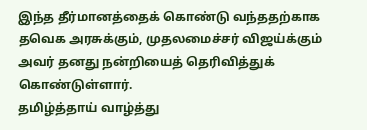இந்த தீர்மானத்தைக் கொண்டு வந்ததற்காக தவெக அரசுக்கும், முதலமைச்சர் விஜய்க்கும் அவர் தனது நன்றியைத் தெரிவித்துக் கொண்டுள்ளார்.
தமிழ்த்தாய் வாழ்த்து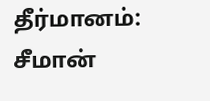தீர்மானம்: சீமான்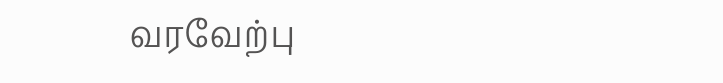வரவேற்பு